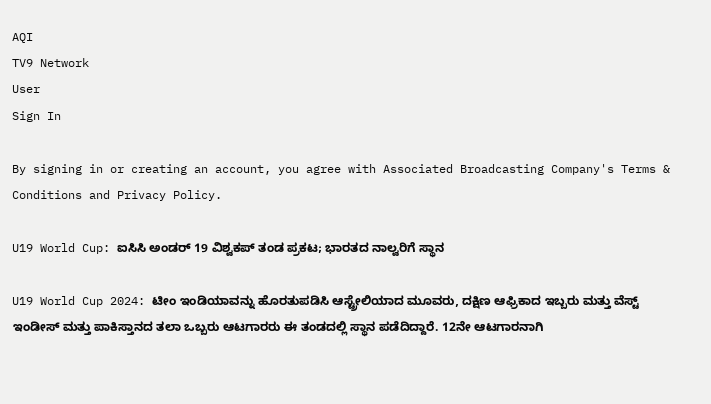AQI
TV9 Network
User
Sign In

By signing in or creating an account, you agree with Associated Broadcasting Company's Terms & Conditions and Privacy Policy.

U19 World Cup: ಐಸಿಸಿ ಅಂಡರ್ 19 ವಿಶ್ವಕಪ್ ತಂಡ ಪ್ರಕಟ; ಭಾರತದ ನಾಲ್ವರಿಗೆ ಸ್ಥಾನ

U19 World Cup 2024: ಟೀಂ ಇಂಡಿಯಾವನ್ನು ಹೊರತುಪಡಿಸಿ ಆಸ್ಟ್ರೇಲಿಯಾದ ಮೂವರು, ದಕ್ಷಿಣ ಆಫ್ರಿಕಾದ ಇಬ್ಬರು ಮತ್ತು ವೆಸ್ಟ್ ಇಂಡೀಸ್ ಮತ್ತು ಪಾಕಿಸ್ತಾನದ ತಲಾ ಒಬ್ಬರು ಆಟಗಾರರು ಈ ತಂಡದಲ್ಲಿ ಸ್ಥಾನ ಪಡೆದಿದ್ದಾರೆ. 12ನೇ ಆಟಗಾರನಾಗಿ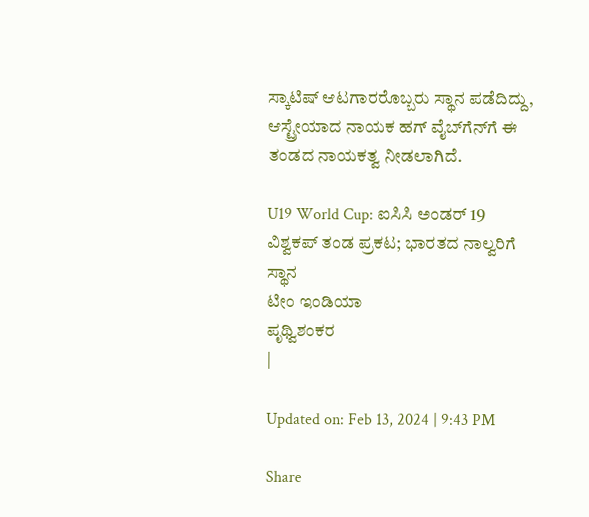ಸ್ಕಾಟಿಷ್ ಆಟಗಾರರೊಬ್ಬರು ಸ್ಥಾನ ಪಡೆದಿದ್ದು, ಆಸ್ಟ್ರೇಯಾದ ನಾಯಕ ಹಗ್ ವೈಬ್‌ಗೆನ್‌ಗೆ ಈ ತಂಡದ ನಾಯಕತ್ವ ನೀಡಲಾಗಿದೆ.

U19 World Cup: ಐಸಿಸಿ ಅಂಡರ್ 19 ವಿಶ್ವಕಪ್ ತಂಡ ಪ್ರಕಟ; ಭಾರತದ ನಾಲ್ವರಿಗೆ ಸ್ಥಾನ
ಟೀಂ ಇಂಡಿಯಾ
ಪೃಥ್ವಿಶಂಕರ
|

Updated on: Feb 13, 2024 | 9:43 PM

Share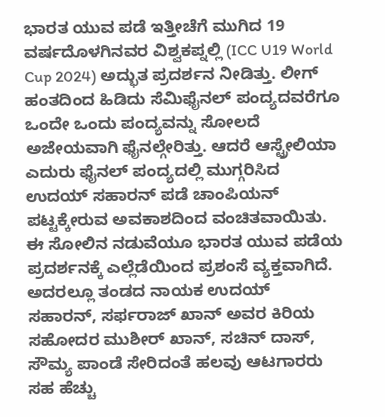ಭಾರತ ಯುವ ಪಡೆ ಇತ್ತೀಚೆಗೆ ಮುಗಿದ 19 ವರ್ಷದೊಳಗಿನವರ ವಿಶ್ವಕಪ್ನಲ್ಲಿ (ICC U19 World Cup 2024) ಅದ್ಭುತ ಪ್ರದರ್ಶನ ನೀಡಿತ್ತು. ಲೀಗ್ ಹಂತದಿಂದ ಹಿಡಿದು ಸೆಮಿಫೈನಲ್‌ ಪಂದ್ಯದವರೆಗೂ ಒಂದೇ ಒಂದು ಪಂದ್ಯವನ್ನು ಸೋಲದೆ ಅಜೇಯವಾಗಿ ಫೈನಲ್ಗೇರಿತ್ತು. ಆದರೆ ಆಸ್ಟ್ರೇಲಿಯಾ ಎದುರು ಫೈನಲ್ ಪಂದ್ಯದಲ್ಲಿ ಮುಗ್ಗರಿಸಿದ ಉದಯ್ ಸಹಾರನ್ ಪಡೆ ಚಾಂಪಿಯನ್ ಪಟ್ಟಕ್ಕೇರುವ ಅವಕಾಶದಿಂದ ವಂಚಿತವಾಯಿತು. ಈ ಸೋಲಿನ ನಡುವೆಯೂ ಭಾರತ ಯುವ ಪಡೆಯ ಪ್ರದರ್ಶನಕ್ಕೆ ಎಲ್ಲೆಡೆಯಿಂದ ಪ್ರಶಂಸೆ ವ್ಯಕ್ತವಾಗಿದೆ. ಅದರಲ್ಲೂ ತಂಡದ ನಾಯಕ ಉದಯ್ ಸಹಾರನ್, ಸರ್ಫರಾಜ್ ಖಾನ್ ಅವರ ಕಿರಿಯ ಸಹೋದರ ಮುಶೀರ್ ಖಾನ್, ಸಚಿನ್ ದಾಸ್, ಸೌಮ್ಯ ಪಾಂಡೆ ಸೇರಿದಂತೆ ಹಲವು ಆಟಗಾರರು ಸಹ ಹೆಚ್ಚು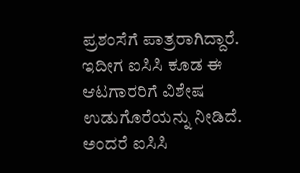ಪ್ರಶಂಸೆಗೆ ಪಾತ್ರರಾಗಿದ್ದಾರೆ. ಇದೀಗ ಐಸಿಸಿ ಕೂಡ ಈ ಆಟಗಾರರಿಗೆ ವಿಶೇಷ ಉಡುಗೊರೆಯನ್ನು ನೀಡಿದೆ. ಅಂದರೆ ಐಸಿಸಿ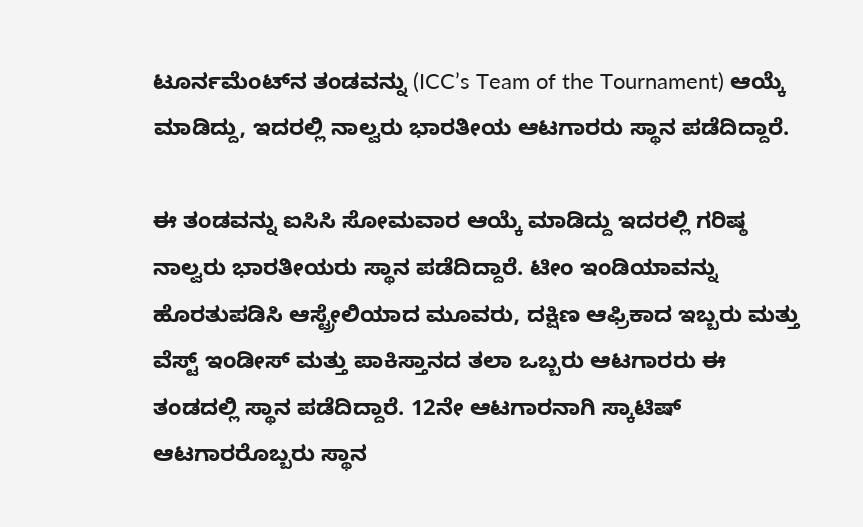ಟೂರ್ನಮೆಂಟ್‌ನ ತಂಡವನ್ನು (ICC’s Team of the Tournament) ಆಯ್ಕೆ ಮಾಡಿದ್ದು, ಇದರಲ್ಲಿ ನಾಲ್ವರು ಭಾರತೀಯ ಆಟಗಾರರು ಸ್ಥಾನ ಪಡೆದಿದ್ದಾರೆ.

ಈ ತಂಡವನ್ನು ಐಸಿಸಿ ಸೋಮವಾರ ಆಯ್ಕೆ ಮಾಡಿದ್ದು ಇದರಲ್ಲಿ ಗರಿಷ್ಠ ನಾಲ್ವರು ಭಾರತೀಯರು ಸ್ಥಾನ ಪಡೆದಿದ್ದಾರೆ. ಟೀಂ ಇಂಡಿಯಾವನ್ನು ಹೊರತುಪಡಿಸಿ ಆಸ್ಟ್ರೇಲಿಯಾದ ಮೂವರು, ದಕ್ಷಿಣ ಆಫ್ರಿಕಾದ ಇಬ್ಬರು ಮತ್ತು ವೆಸ್ಟ್ ಇಂಡೀಸ್ ಮತ್ತು ಪಾಕಿಸ್ತಾನದ ತಲಾ ಒಬ್ಬರು ಆಟಗಾರರು ಈ ತಂಡದಲ್ಲಿ ಸ್ಥಾನ ಪಡೆದಿದ್ದಾರೆ. 12ನೇ ಆಟಗಾರನಾಗಿ ಸ್ಕಾಟಿಷ್ ಆಟಗಾರರೊಬ್ಬರು ಸ್ಥಾನ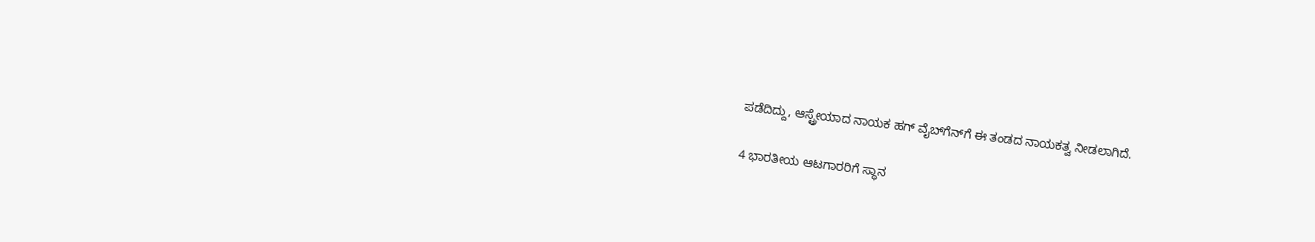ಪಡೆದಿದ್ದು, ಆಸ್ಟ್ರೇಯಾದ ನಾಯಕ ಹಗ್ ವೈಬ್‌ಗೆನ್‌ಗೆ ಈ ತಂಡದ ನಾಯಕತ್ವ ನೀಡಲಾಗಿದೆ.

4 ಭಾರತೀಯ ಆಟಗಾರರಿಗೆ ಸ್ಥಾನ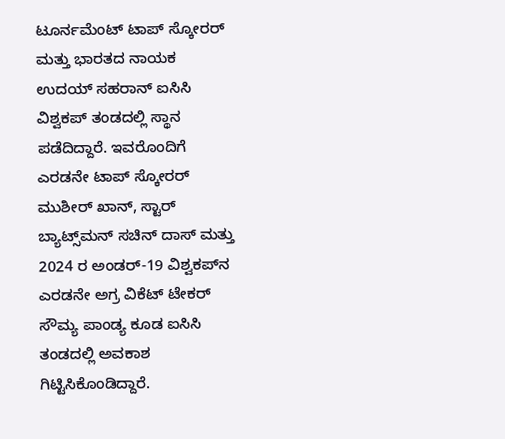ಟೂರ್ನಮೆಂಟ್ ಟಾಪ್ ಸ್ಕೋರರ್ ಮತ್ತು ಭಾರತದ ನಾಯಕ ಉದಯ್ ಸಹರಾನ್ ಐಸಿಸಿ ವಿಶ್ವಕಪ್ ತಂಡದಲ್ಲಿ ಸ್ಥಾನ ಪಡೆದಿದ್ದಾರೆ. ಇವರೊಂದಿಗೆ ಎರಡನೇ ಟಾಪ್ ಸ್ಕೋರರ್ ಮುಶೀರ್ ಖಾನ್, ಸ್ಟಾರ್ ಬ್ಯಾಟ್ಸ್‌ಮನ್ ಸಚಿನ್ ದಾಸ್ ಮತ್ತು 2024 ರ ಅಂಡರ್-19 ವಿಶ್ವಕಪ್‌ನ ಎರಡನೇ ಅಗ್ರ ವಿಕೆಟ್ ಟೇಕರ್ ಸೌಮ್ಯ ಪಾಂಡ್ಯ ಕೂಡ ಐಸಿಸಿ ತಂಡದಲ್ಲಿ ಅವಕಾಶ ಗಿಟ್ಟಿಸಿಕೊಂಡಿದ್ದಾರೆ.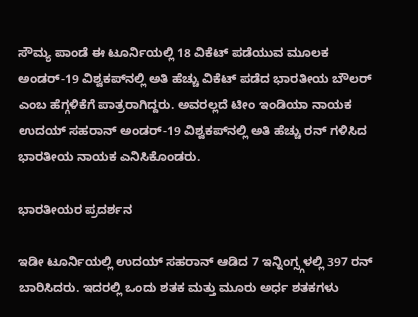ಸೌಮ್ಯ ಪಾಂಡೆ ಈ ಟೂರ್ನಿಯಲ್ಲಿ 18 ವಿಕೆಟ್ ಪಡೆಯುವ ಮೂಲಕ ಅಂಡರ್-19 ವಿಶ್ವಕಪ್‌ನಲ್ಲಿ ಅತಿ ಹೆಚ್ಚು ವಿಕೆಟ್ ಪಡೆದ ಭಾರತೀಯ ಬೌಲರ್ ಎಂಬ ಹೆಗ್ಗಳಿಕೆಗೆ ಪಾತ್ರರಾಗಿದ್ದರು. ಅವರಲ್ಲದೆ ಟೀಂ ಇಂಡಿಯಾ ನಾಯಕ ಉದಯ್ ಸಹರಾನ್ ಅಂಡರ್-19 ವಿಶ್ವಕಪ್‌ನಲ್ಲಿ ಅತಿ ಹೆಚ್ಚು ರನ್ ಗಳಿಸಿದ ಭಾರತೀಯ ನಾಯಕ ಎನಿಸಿಕೊಂಡರು.

ಭಾರತೀಯರ ಪ್ರದರ್ಶನ

ಇಡೀ ಟೂರ್ನಿಯಲ್ಲಿ ಉದಯ್ ಸಹರಾನ್ ಆಡಿದ 7 ಇನ್ನಿಂಗ್ಸ್ಗಳಲ್ಲಿ 397 ರನ್ ಬಾರಿಸಿದರು. ಇದರಲ್ಲಿ ಒಂದು ಶತಕ ಮತ್ತು ಮೂರು ಅರ್ಧ ಶತಕಗಳು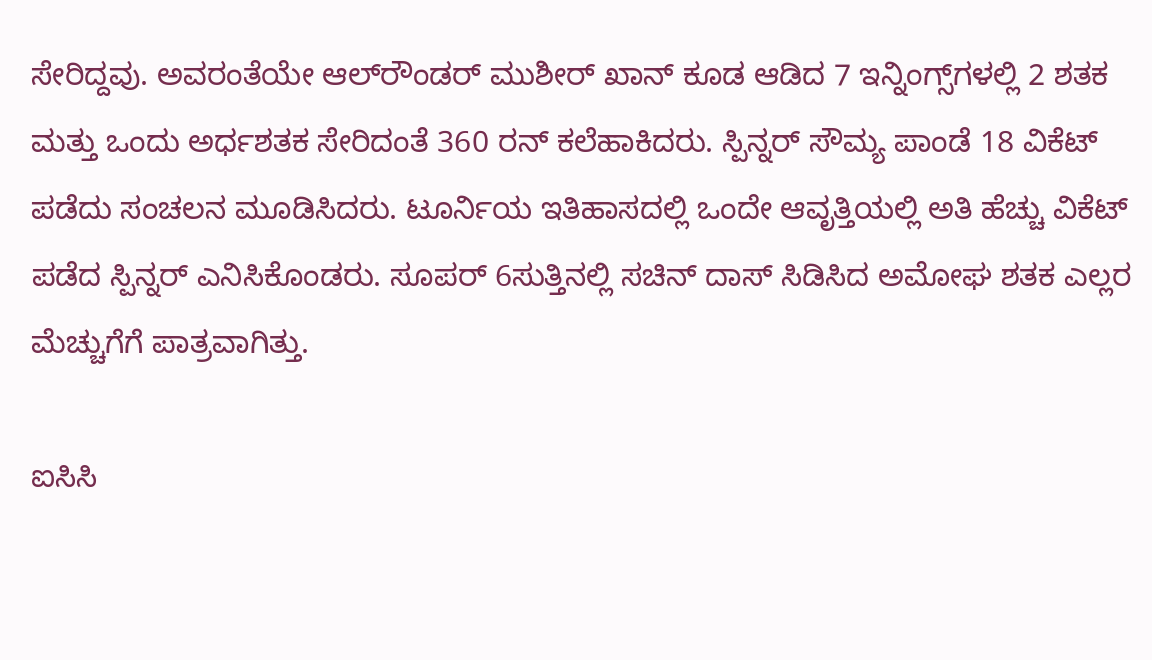ಸೇರಿದ್ದವು. ಅವರಂತೆಯೇ ಆಲ್‌ರೌಂಡರ್ ಮುಶೀರ್ ಖಾನ್ ಕೂಡ ಆಡಿದ 7 ಇನ್ನಿಂಗ್ಸ್‌ಗಳಲ್ಲಿ 2 ಶತಕ ಮತ್ತು ಒಂದು ಅರ್ಧಶತಕ ಸೇರಿದಂತೆ 360 ರನ್ ಕಲೆಹಾಕಿದರು. ಸ್ಪಿನ್ನರ್ ಸೌಮ್ಯ ಪಾಂಡೆ 18 ವಿಕೆಟ್ ಪಡೆದು ಸಂಚಲನ ಮೂಡಿಸಿದರು. ಟೂರ್ನಿಯ ಇತಿಹಾಸದಲ್ಲಿ ಒಂದೇ ಆವೃತ್ತಿಯಲ್ಲಿ ಅತಿ ಹೆಚ್ಚು ವಿಕೆಟ್ ಪಡೆದ ಸ್ಪಿನ್ನರ್ ಎನಿಸಿಕೊಂಡರು. ಸೂಪರ್ 6ಸುತ್ತಿನಲ್ಲಿ ಸಚಿನ್ ದಾಸ್ ಸಿಡಿಸಿದ ಅಮೋಘ ಶತಕ ಎಲ್ಲರ ಮೆಚ್ಚುಗೆಗೆ ಪಾತ್ರವಾಗಿತ್ತು.

ಐಸಿಸಿ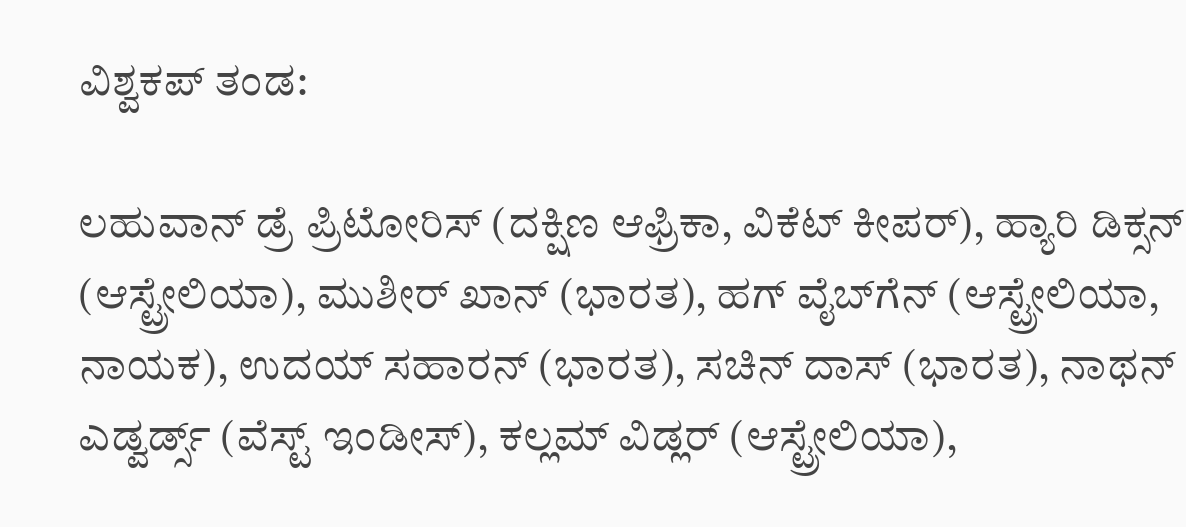ವಿಶ್ವಕಪ್ ತಂಡ:

ಲಹುವಾನ್ ಡ್ರೆ ಪ್ರಿಟೋರಿಸ್ (ದಕ್ಷಿಣ ಆಫ್ರಿಕಾ, ವಿಕೆಟ್ ಕೀಪರ್), ಹ್ಯಾರಿ ಡಿಕ್ಸನ್ (ಆಸ್ಟ್ರೇಲಿಯಾ), ಮುಶೀರ್ ಖಾನ್ (ಭಾರತ), ಹಗ್ ವೈಬ್‌ಗೆನ್ (ಆಸ್ಟ್ರೇಲಿಯಾ, ನಾಯಕ), ಉದಯ್ ಸಹಾರನ್ (ಭಾರತ), ಸಚಿನ್ ದಾಸ್ (ಭಾರತ), ನಾಥನ್ ಎಡ್ವರ್ಡ್ಸ್ (ವೆಸ್ಟ್ ಇಂಡೀಸ್), ಕಲ್ಲಮ್ ವಿಡ್ಲರ್ (ಆಸ್ಟ್ರೇಲಿಯಾ),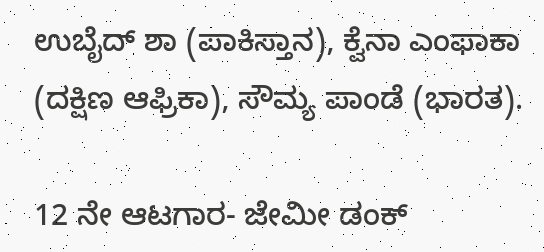ಉಬೈದ್ ಶಾ (ಪಾಕಿಸ್ತಾನ), ಕ್ವೆನಾ ಎಂಫಾಕಾ (ದಕ್ಷಿಣ ಆಫ್ರಿಕಾ), ಸೌಮ್ಯ ಪಾಂಡೆ (ಭಾರತ).

12 ನೇ ಆಟಗಾರ- ಜೇಮೀ ಡಂಕ್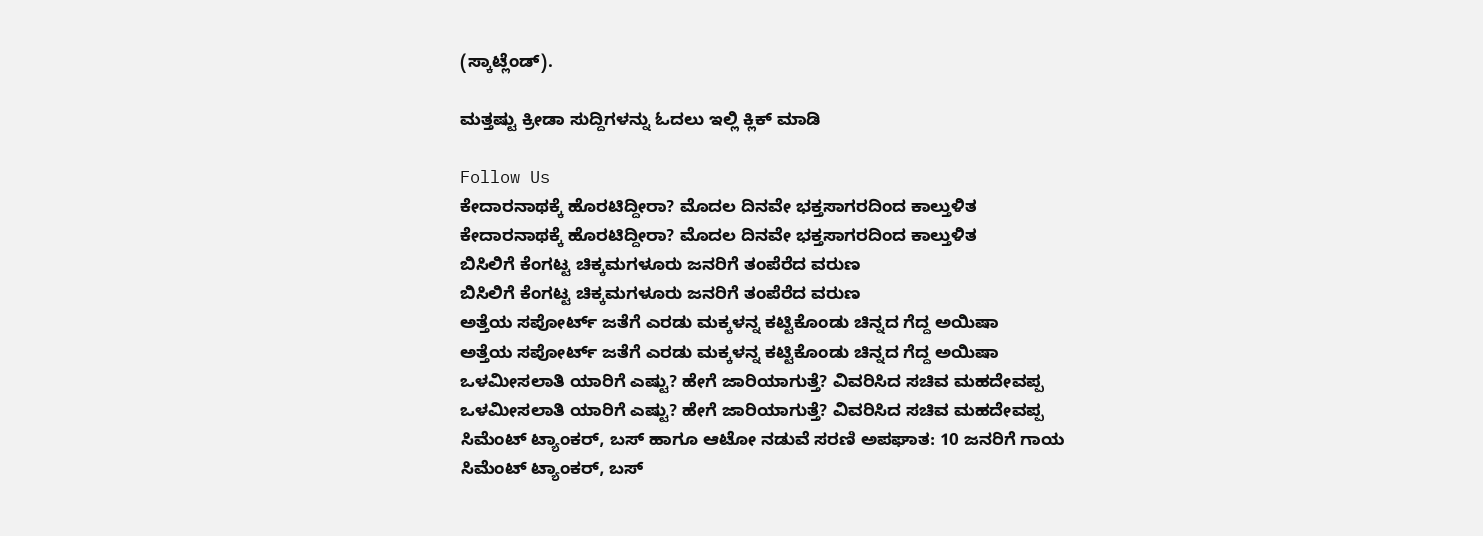(ಸ್ಕಾಟ್ಲೆಂಡ್).

ಮತ್ತಷ್ಟು ಕ್ರೀಡಾ ಸುದ್ದಿಗಳನ್ನು ಓದಲು ಇಲ್ಲಿ ಕ್ಲಿಕ್ ಮಾಡಿ

Follow Us
ಕೇದಾರನಾಥಕ್ಕೆ ಹೊರಟಿದ್ದೀರಾ? ಮೊದಲ ದಿನವೇ ಭಕ್ತಸಾಗರದಿಂದ ಕಾಲ್ತುಳಿತ
ಕೇದಾರನಾಥಕ್ಕೆ ಹೊರಟಿದ್ದೀರಾ? ಮೊದಲ ದಿನವೇ ಭಕ್ತಸಾಗರದಿಂದ ಕಾಲ್ತುಳಿತ
ಬಿಸಿಲಿಗೆ ಕೆಂಗಟ್ಟ ಚಿಕ್ಕಮಗಳೂರು ಜನರಿಗೆ ತಂಪೆರೆದ ವರುಣ
ಬಿಸಿಲಿಗೆ ಕೆಂಗಟ್ಟ ಚಿಕ್ಕಮಗಳೂರು ಜನರಿಗೆ ತಂಪೆರೆದ ವರುಣ
ಅತ್ತೆಯ ಸಪೋರ್ಟ್ ಜತೆಗೆ ಎರಡು ಮಕ್ಕಳನ್ನ ಕಟ್ಟಿಕೊಂಡು ಚಿನ್ನದ ಗೆದ್ದ ಅಯಿಷಾ
ಅತ್ತೆಯ ಸಪೋರ್ಟ್ ಜತೆಗೆ ಎರಡು ಮಕ್ಕಳನ್ನ ಕಟ್ಟಿಕೊಂಡು ಚಿನ್ನದ ಗೆದ್ದ ಅಯಿಷಾ
ಒಳಮೀಸಲಾತಿ ಯಾರಿಗೆ ಎಷ್ಟು? ಹೇಗೆ ಜಾರಿಯಾಗುತ್ತೆ? ವಿವರಿಸಿದ ಸಚಿವ ಮಹದೇವಪ್ಪ
ಒಳಮೀಸಲಾತಿ ಯಾರಿಗೆ ಎಷ್ಟು? ಹೇಗೆ ಜಾರಿಯಾಗುತ್ತೆ? ವಿವರಿಸಿದ ಸಚಿವ ಮಹದೇವಪ್ಪ
ಸಿಮೆಂಟ್ ಟ್ಯಾಂಕರ್, ಬಸ್ ಹಾಗೂ ಆಟೋ ನಡುವೆ ಸರಣಿ ಅಪಘಾತ: 10 ಜನರಿಗೆ ಗಾಯ
ಸಿಮೆಂಟ್ ಟ್ಯಾಂಕರ್, ಬಸ್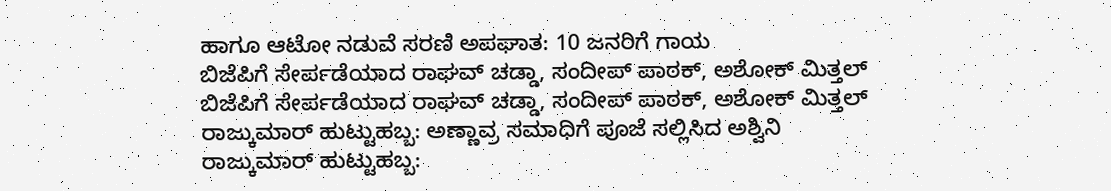ಹಾಗೂ ಆಟೋ ನಡುವೆ ಸರಣಿ ಅಪಘಾತ: 10 ಜನರಿಗೆ ಗಾಯ
ಬಿಜೆಪಿಗೆ ಸೇರ್ಪಡೆಯಾದ ರಾಘವ್ ಚಡ್ಡಾ, ಸಂದೀಪ್ ಪಾಠಕ್, ಅಶೋಕ್ ಮಿತ್ತಲ್
ಬಿಜೆಪಿಗೆ ಸೇರ್ಪಡೆಯಾದ ರಾಘವ್ ಚಡ್ಡಾ, ಸಂದೀಪ್ ಪಾಠಕ್, ಅಶೋಕ್ ಮಿತ್ತಲ್
ರಾಜ್ಕುಮಾರ್ ಹುಟ್ಟುಹಬ್ಬ: ಅಣ್ಣಾವ್ರ ಸಮಾಧಿಗೆ ಪೂಜೆ ಸಲ್ಲಿಸಿದ ಅಶ್ವಿನಿ
ರಾಜ್ಕುಮಾರ್ ಹುಟ್ಟುಹಬ್ಬ: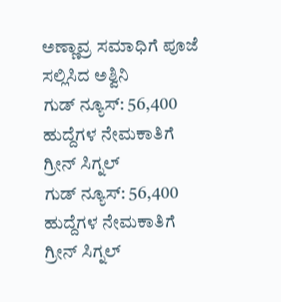ಅಣ್ಣಾವ್ರ ಸಮಾಧಿಗೆ ಪೂಜೆ ಸಲ್ಲಿಸಿದ ಅಶ್ವಿನಿ
ಗುಡ್ ನ್ಯೂಸ್: 56,400 ಹುದ್ದೆಗಳ ನೇಮಕಾತಿಗೆ ಗ್ರೀನ್ ಸಿಗ್ನಲ್
ಗುಡ್ ನ್ಯೂಸ್: 56,400 ಹುದ್ದೆಗಳ ನೇಮಕಾತಿಗೆ ಗ್ರೀನ್ ಸಿಗ್ನಲ್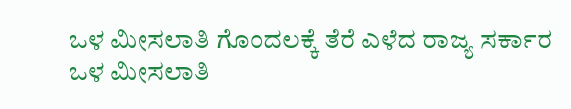ಒಳ ಮೀಸಲಾತಿ ಗೊಂದಲಕ್ಕೆ ತೆರೆ ಎಳೆದ ರಾಜ್ಯ ಸರ್ಕಾರ
ಒಳ ಮೀಸಲಾತಿ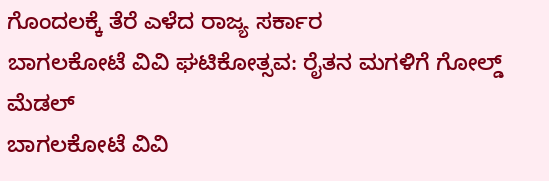ಗೊಂದಲಕ್ಕೆ ತೆರೆ ಎಳೆದ ರಾಜ್ಯ ಸರ್ಕಾರ
ಬಾಗಲಕೋಟೆ ವಿವಿ ಘಟಿಕೋತ್ಸವ: ರೈತನ ಮಗಳಿಗೆ ಗೋಲ್ಡ್ ಮೆಡಲ್
ಬಾಗಲಕೋಟೆ ವಿವಿ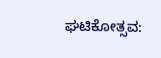ಘಟಿಕೋತ್ಸವ: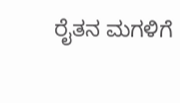ರೈತನ ಮಗಳಿಗೆ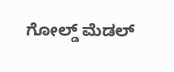ಗೋಲ್ಡ್ ಮೆಡಲ್